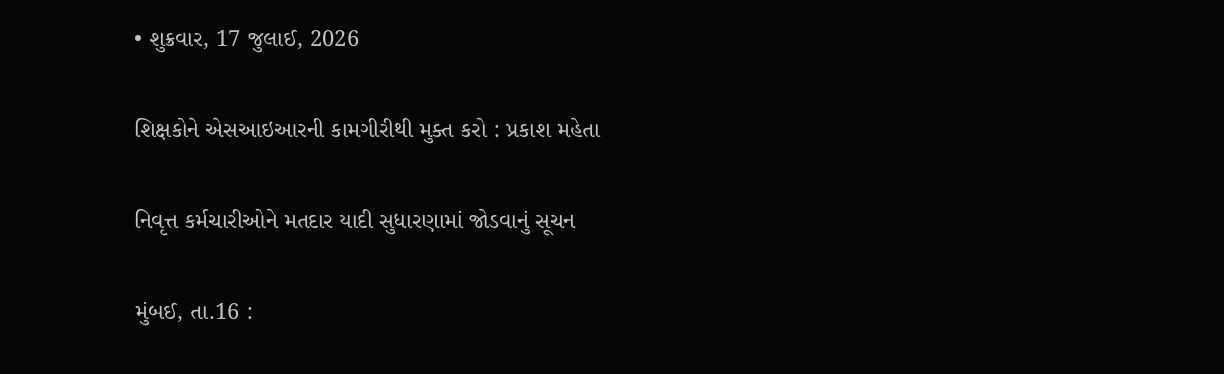• શુક્રવાર, 17 જુલાઈ, 2026

શિક્ષકોને એસઆઇઆરની કામગીરીથી મુક્ત કરો : પ્રકાશ મહેતા

નિવૃત્ત કર્મચારીઓને મતદાર યાદી સુધારણામાં જોડવાનું સૂચન

મુંબઈ, તા.16 :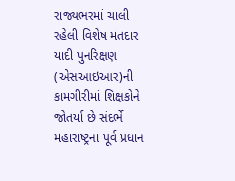રાજ્યભરમાં ચાલી રહેલી વિશેષ મતદાર યાદી પુનરિક્ષણ (એસઆઇઆર)ની કામગીરીમાં શિક્ષકોને જોતર્યા છે સંદર્ભે મહારાષ્ટ્રના પૂર્વ પ્રધાન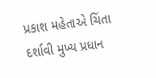પ્રકાશ મહેતાએ ચિંતા દર્શાવી મુખ્ય પ્રધાન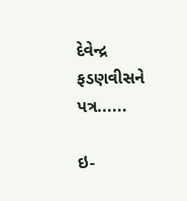દેવેન્દ્ર ફડણવીસને પત્ર......

ઇ-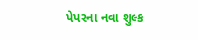પેપરના નવા શુલ્ક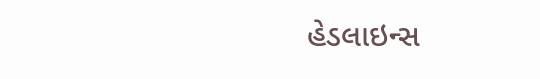હેડલાઇન્સ